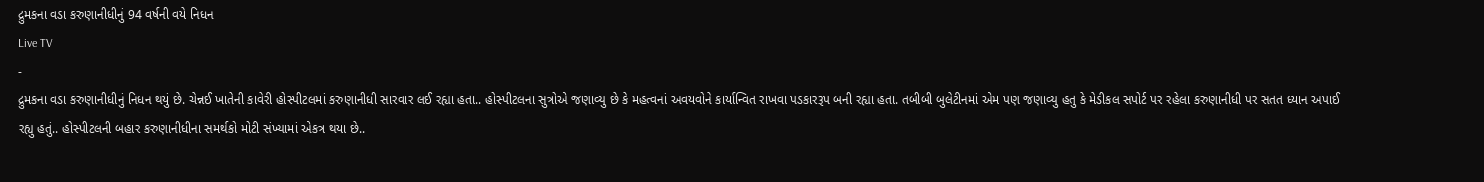દ્રુમકના વડા કરુણાનીધીનું 94 વર્ષની વયે નિધન
Live TV
-
દ્રુમકના વડા કરુણાનીધીનું નિધન થયું છે. ચેન્નઈ ખાતેની કાવેરી હોસ્પીટલમાં કરુણાનીધી સારવાર લઈ રહ્યા હતા.. હોસ્પીટલના સુત્રોએ જણાવ્યુ છે કે મહત્વનાં અવયવોને કાર્યાન્વિત રાખવા પડકારરૂપ બની રહ્યા હતા. તબીબી બુલેટીનમાં એમ પણ જણાવ્યુ હતુ કે મેડીકલ સપોર્ટ પર રહેલા કરુણાનીધી પર સતત ધ્યાન અપાઈ રહ્યુ હતું.. હોસ્પીટલની બહાર કરુણાનીધીના સમર્થકો મોટી સંખ્યામાં એકત્ર થયા છે..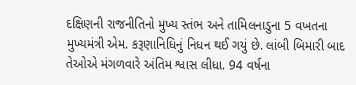દક્ષિણની રાજનીતિનો મુખ્ય સ્તંભ અને તામિલનાડુના 5 વખતના મુખ્યમંત્રી એમ. કરૂણાનિધિનું નિધન થઈ ગયું છે. લાંબી બિમારી બાદ તેઓએ મંગળવારે અંતિમ શ્વાસ લીધા. 94 વર્ષના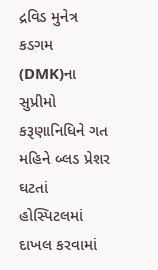દ્રવિડ મુનેત્ર કડગમ (DMK)ના સુપ્રીમો કરૂણાનિધિને ગત મહિને બ્લડ પ્રેશર ઘટતાં હોસ્પિટલમાં દાખલ કરવામાં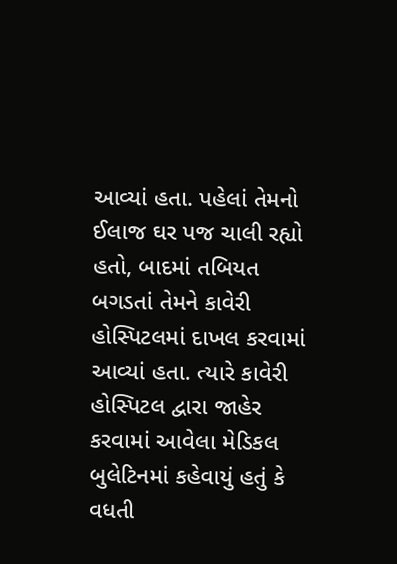આવ્યાં હતા. પહેલાં તેમનો ઈલાજ ઘર પજ ચાલી રહ્યો હતો, બાદમાં તબિયત બગડતાં તેમને કાવેરી હોસ્પિટલમાં દાખલ કરવામાં આવ્યાં હતા. ત્યારે કાવેરી હોસ્પિટલ દ્વારા જાહેર કરવામાં આવેલા મેડિકલ બુલેટિનમાં કહેવાયું હતું કે વધતી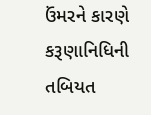ઉંમરને કારણે કરૂણાનિધિની તબિયત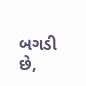બગડી છે,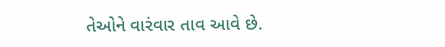તેઓને વારંવાર તાવ આવે છે.